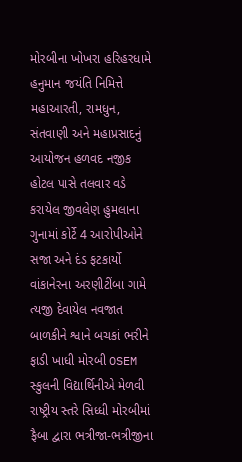મોરબીના ખોખરા હરિહરધામે હનુમાન જયંતિ નિમિત્તે મહાઆરતી, રામધુન, સંતવાણી અને મહાપ્રસાદનું આયોજન હળવદ નજીક હોટલ પાસે તલવાર વડે કરાયેલ જીવલેણ હુમલાના ગુનામાં કોર્ટે 4 આરોપીઓને સજા અને દંડ ફટકાર્યો વાંકાનેરના અરણીટીંબા ગામે ત્યજી દેવાયેલ નવજાત બાળકીને શ્વાને બચકાં ભરીને ફાડી ખાધી મોરબી OSEM સ્કુલની વિદ્યાર્થિનીએ મેળવી રાષ્ટ્રીય સ્તરે સિધ્ધી મોરબીમાં ફૈબા દ્વારા ભત્રીજા-ભત્રીજીના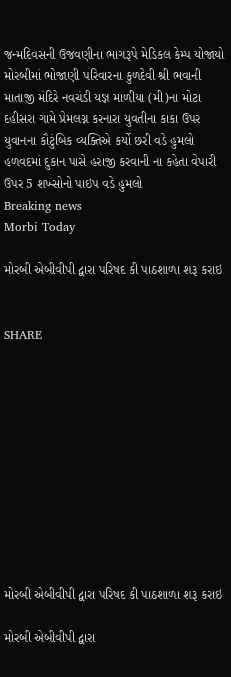જન્મદિવસની ઉજવણીના ભાગરૂપે મેડિકલ કેમ્પ યોજાયો મોરબીમાં ભોજાણી પરિવારના કુળદેવી શ્રી ભવાની માતાજી મંદિરે નવચંડી યજ્ઞ માળીયા (મી)ના મોટા દહીસરા ગામે પ્રેમલગ્ન કરનારા યુવતીના કાકા ઉપર યુવાનના કૌટુંબિક વ્યક્તિએ કર્યો છરી વડે હુમલો હળવદમાં દુકાન પાસે હરાજી કરવાની ના કહેતા વેપારી ઉપર 5 શખ્સોનો પાઇપ વડે હુમલો
Breaking news
Morbi Today

મોરબી એબીવીપી દ્વારા પરિષદ કી પાઠશાળા શરૂ કરાઇ


SHARE











મોરબી એબીવીપી દ્વારા પરિષદ કી પાઠશાળા શરૂ કરાઇ

મોરબી એબીવીપી દ્વારા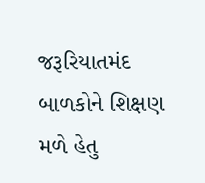જરૂરિયાતમંદ બાળકોને શિક્ષણ મળે હેતુ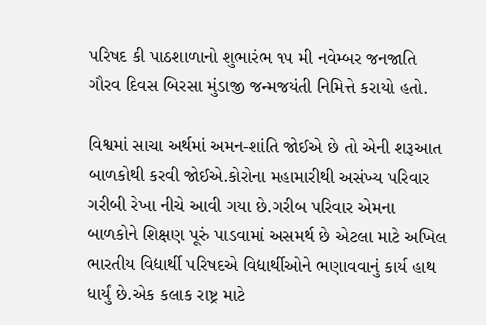પરિષદ કી પાઠશાળાનો શુભારંભ ૧૫ મી નવેમ્બર જનજાતિ ગૌરવ દિવસ બિરસા મુંડાજી જન્મજયંતી નિમિત્તે કરાયો હતો.

વિશ્વમાં સાચા અર્થમાં અમન-શાંતિ જોઈએ છે તો એની શરૂઆત બાળકોથી કરવી જોઈએ.કોરોના મહામારીથી અસંખ્ય પરિવાર ગરીબી રેખા નીચે આવી ગયા છે.ગરીબ પરિવાર એમના બાળકોને શિક્ષણ પૂરું પાડવામાં અસમર્થ છે એટલા માટે અખિલ ભારતીય વિદ્યાર્થી પરિષદએ વિદ્યાર્થીઓને ભણાવવાનું કાર્ય હાથ ધાર્યું છે.એક કલાક રાષ્ટ્ર માટે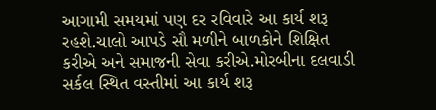આગામી સમયમાં પણ દર રવિવારે આ કાર્ય શરૂ રહશે.ચાલો આપડે સૌ મળીને બાળકોને શિક્ષિત કરીએ અને સમાજની સેવા કરીએ.મોરબીના દલવાડી સર્કલ સ્થિત વસ્તીમાં આ કાર્ય શરૂ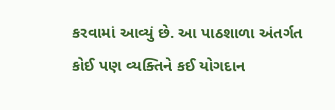કરવામાં આવ્યું છે. આ પાઠશાળા અંતર્ગત કોઈ પણ વ્યક્તિને કઈ યોગદાન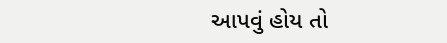આપવું હોય તો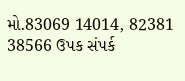મો.83069 14014, 82381 38566 ઉપક સંપર્ક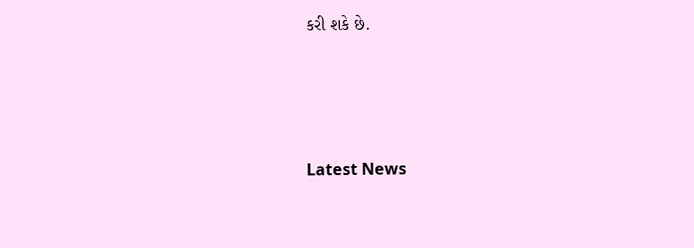કરી શકે છે.






Latest News